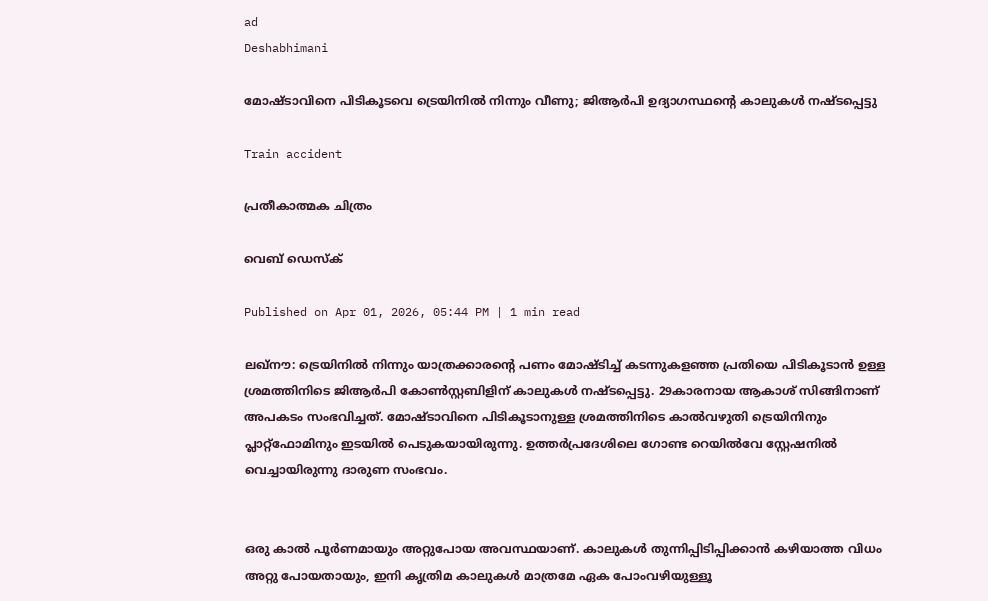ad
Deshabhimani

മോഷ്ടാവിനെ പിടികൂടവെ ട്രെയിനിൽ നിന്നും വീണു; ജിആർപി ഉദ്യാഗസ്ഥന്റെ കാലുകൾ നഷ്ടപ്പെട്ടു

Train accident

പ്രതീകാത്മക ചിത്രം

വെബ് ഡെസ്ക്

Published on Apr 01, 2026, 05:44 PM | 1 min read

ലഖ്നൗ: ട്രെയിനിൽ നിന്നും യാത്രക്കാരന്റെ പണം മോഷ്ടിച്ച് കടന്നുകളഞ്ഞ പ്രതിയെ പിടികൂടാൻ ഉള്ള ശ്രമത്തിനിടെ ജിആർപി കോൺസ്റ്റബിളിന് കാലുകൾ നഷ്ടപ്പെട്ടു. 29കാരനായ ആകാശ് സിങ്ങിനാണ് അപകടം സംഭവിച്ചത്. മോഷ്ടാവിനെ പിടികൂടാനുള്ള ശ്രമത്തിനിടെ കാൽവഴുതി ട്രെയിനിനും പ്ലാറ്റ്ഫോമിനും ഇടയിൽ പെടുകയായിരുന്നു. ഉത്തർപ്രദേശിലെ ഗോണ്ട റെയിൽവേ സ്റ്റേഷനിൽ വെച്ചായിരുന്നു ദാരുണ സംഭവം.


ഒരു കാൽ പൂർണമായും അറ്റുപോയ അവസ്ഥയാണ്. കാലുകൾ തുന്നിപ്പിടിപ്പിക്കാൻ കഴിയാത്ത വിധം അറ്റു പോയതായും, ഇനി കൃത്രിമ കാലുകൾ മാത്രമേ ഏക പോംവഴിയുള്ളൂ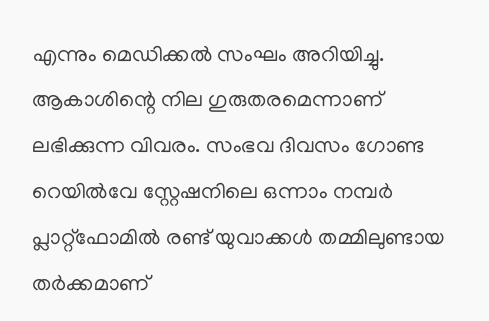എന്നും മെഡിക്കൽ സംഘം അറിയിച്ചു. ആകാശിന്റെ നില ഗുരുതരമെന്നാണ് ലഭിക്കുന്ന വിവരം. സംഭവ ദിവസം ഗോണ്ട റെയിൽവേ സ്റ്റേഷനിലെ ഒന്നാം നമ്പർ പ്ലാറ്റ്‌ഫോമിൽ രണ്ട് യുവാക്കൾ തമ്മിലുണ്ടായ തർക്കമാണ്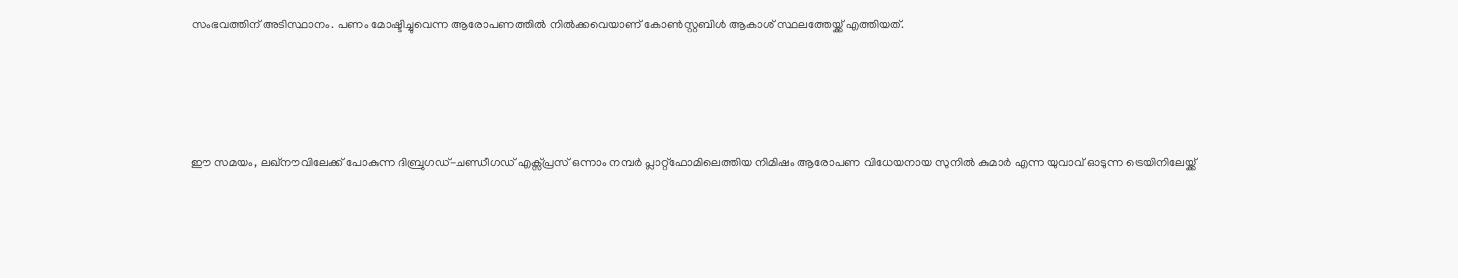സംഭവത്തിന് അടിസ്ഥാനം. പണം മോഷ്ടിച്ചുവെന്ന ആരോപണത്തിൽ നിൽക്കവെയാണ് കോൺസ്റ്റബിൾ ആകാശ് സ്ഥലത്തേയ്ക്ക് എത്തിയത്.





ഈ സമയം, ലഖ്‌നൗവിലേക്ക് പോകുന്ന ദിബ്രുഗഡ്-ചണ്ഡീഗഡ് എക്സ്പ്രസ് ഒന്നാം നമ്പർ പ്ലാറ്റ്‌ഫോമിലെത്തിയ നിമിഷം ആരോപണ വിധേയനായ സുനിൽ കുമാർ എന്ന യുവാവ് ഓടുന്ന ട്രെയിനിലേയ്ക്ക്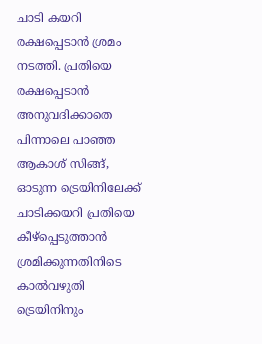ചാടി കയറി രക്ഷപ്പെടാൻ ശ്രമം നടത്തി. പ്രതിയെ രക്ഷപ്പെടാൻ അനുവദിക്കാതെ പിന്നാലെ പാഞ്ഞ ആകാശ് സിങ്ങ്, ഓടുന്ന ട്രെയിനിലേക്ക് ചാടിക്കയറി പ്രതിയെ കീഴ്‌പ്പെടുത്താൻ ശ്രമിക്കുന്നതിനിടെ കാൽവഴുതി ട്രെയിനിനും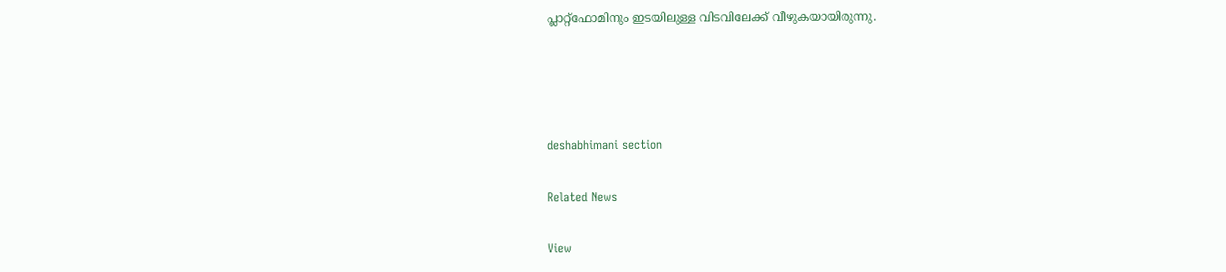പ്ലാറ്റ്‌ഫോമിനും ഇടയിലുള്ള വിടവിലേക്ക് വീഴുകയായിരുന്നു.




deshabhimani section

Related News

View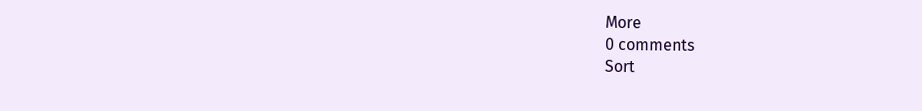More
0 comments
Sort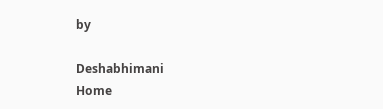by

Deshabhimani
Home